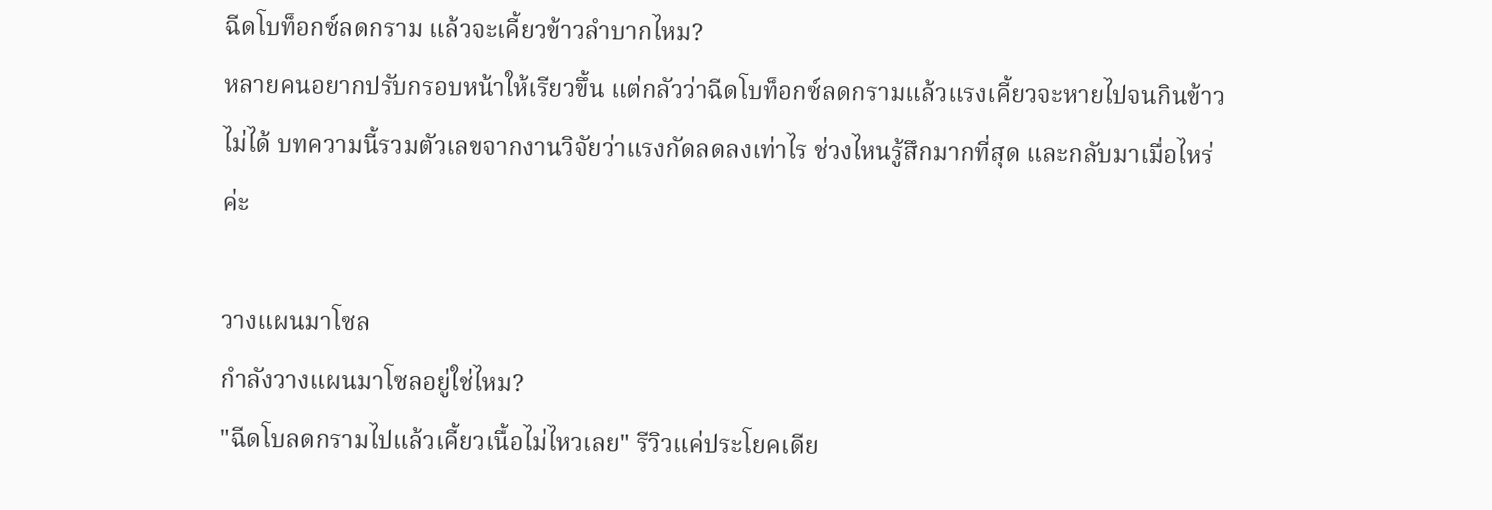ฉีดโบท็อกซ์ลดกราม แล้วจะเคี้ยวข้าวลำบากไหม?
หลายคนอยากปรับกรอบหน้าให้เรียวขึ้น แต่กลัวว่าฉีดโบท็อกซ์ลดกรามแล้วแรงเคี้ยวจะหายไปจนกินข้าวไม่ได้ บทความนี้รวมตัวเลขจากงานวิจัยว่าแรงกัดลดลงเท่าไร ช่วงไหนรู้สึกมากที่สุด และกลับมาเมื่อไหร่ค่ะ

วางแผนมาโซล
กำลังวางแผนมาโซลอยู่ใช่ไหม?
"ฉีดโบลดกรามไปแล้วเคี้ยวเนื้อไม่ไหวเลย" รีวิวแค่ประโยคเดีย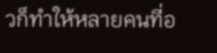วก็ทำให้หลายคนที่อ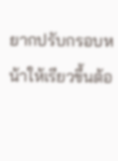ยากปรับกรอบหน้าให้เรียวขึ้นต้อ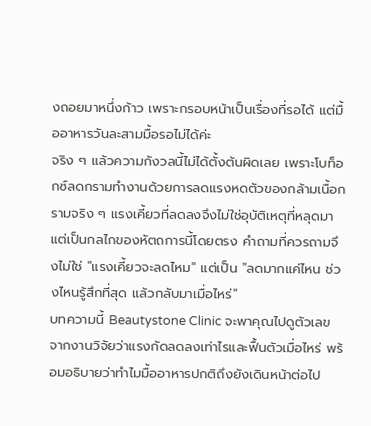งถอยมาหนึ่งก้าว เพราะกรอบหน้าเป็นเรื่องที่รอได้ แต่มื้ออาหารวันละสามมื้อรอไม่ได้ค่ะ
จริง ๆ แล้วความกังวลนี้ไม่ได้ตั้งต้นผิดเลย เพราะโบท็อกซ์ลดกรามทำงานด้วยการลดแรงหดตัวของกล้ามเนื้อกรามจริง ๆ แรงเคี้ยวที่ลดลงจึงไม่ใช่อุบัติเหตุที่หลุดมา แต่เป็นกลไกของหัตถการนี้โดยตรง คำถามที่ควรถามจึงไม่ใช่ "แรงเคี้ยวจะลดไหม" แต่เป็น "ลดมากแค่ไหน ช่วงไหนรู้สึกที่สุด แล้วกลับมาเมื่อไหร่"
บทความนี้ Beautystone Clinic จะพาคุณไปดูตัวเลขจากงานวิจัยว่าแรงกัดลดลงเท่าไรและฟื้นตัวเมื่อไหร่ พร้อมอธิบายว่าทำไมมื้ออาหารปกติถึงยังเดินหน้าต่อไป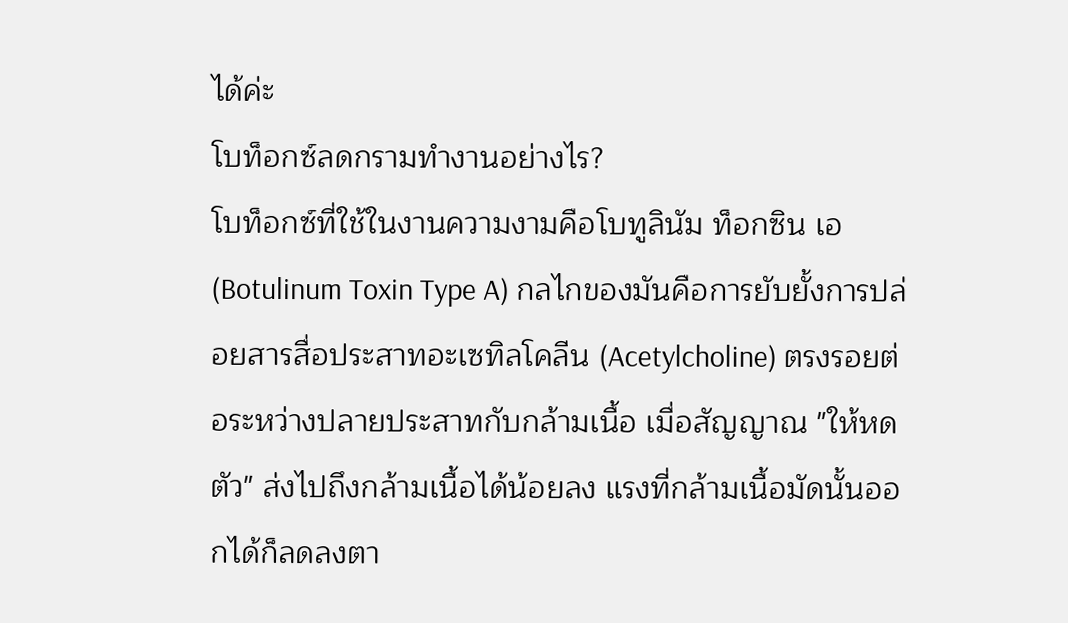ได้ค่ะ
โบท็อกซ์ลดกรามทำงานอย่างไร?
โบท็อกซ์ที่ใช้ในงานความงามคือโบทูลินัม ท็อกซิน เอ (Botulinum Toxin Type A) กลไกของมันคือการยับยั้งการปล่อยสารสื่อประสาทอะเซทิลโคลีน (Acetylcholine) ตรงรอยต่อระหว่างปลายประสาทกับกล้ามเนื้อ เมื่อสัญญาณ "ให้หดตัว" ส่งไปถึงกล้ามเนื้อได้น้อยลง แรงที่กล้ามเนื้อมัดนั้นออกได้ก็ลดลงตา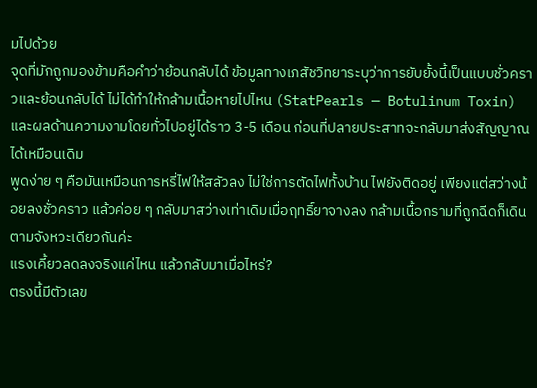มไปด้วย
จุดที่มักถูกมองข้ามคือคำว่าย้อนกลับได้ ข้อมูลทางเภสัชวิทยาระบุว่าการยับยั้งนี้เป็นแบบชั่วคราวและย้อนกลับได้ ไม่ได้ทำให้กล้ามเนื้อหายไปไหน (StatPearls — Botulinum Toxin) และผลด้านความงามโดยทั่วไปอยู่ได้ราว 3-5 เดือน ก่อนที่ปลายประสาทจะกลับมาส่งสัญญาณได้เหมือนเดิม
พูดง่าย ๆ คือมันเหมือนการหรี่ไฟให้สลัวลง ไม่ใช่การตัดไฟทั้งบ้าน ไฟยังติดอยู่ เพียงแต่สว่างน้อยลงชั่วคราว แล้วค่อย ๆ กลับมาสว่างเท่าเดิมเมื่อฤทธิ์ยาจางลง กล้ามเนื้อกรามที่ถูกฉีดก็เดินตามจังหวะเดียวกันค่ะ
แรงเคี้ยวลดลงจริงแค่ไหน แล้วกลับมาเมื่อไหร่?
ตรงนี้มีตัวเลข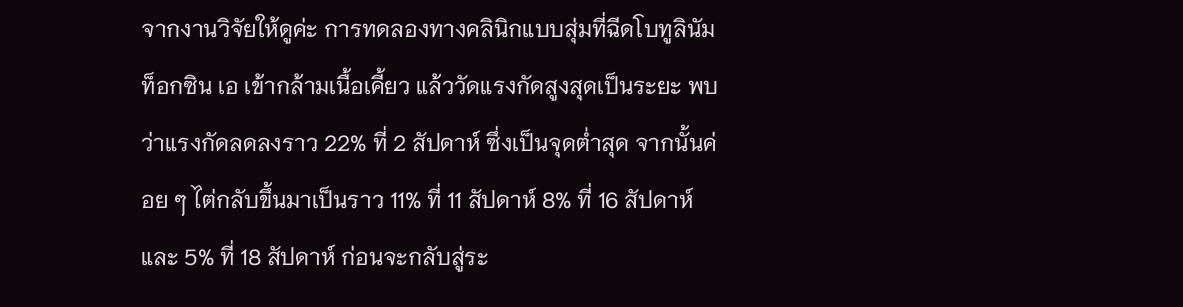จากงานวิจัยให้ดูค่ะ การทดลองทางคลินิกแบบสุ่มที่ฉีดโบทูลินัม ท็อกซิน เอ เข้ากล้ามเนื้อเคี้ยว แล้ววัดแรงกัดสูงสุดเป็นระยะ พบว่าแรงกัดลดลงราว 22% ที่ 2 สัปดาห์ ซึ่งเป็นจุดต่ำสุด จากนั้นค่อย ๆ ไต่กลับขึ้นมาเป็นราว 11% ที่ 11 สัปดาห์ 8% ที่ 16 สัปดาห์ และ 5% ที่ 18 สัปดาห์ ก่อนจะกลับสู่ระ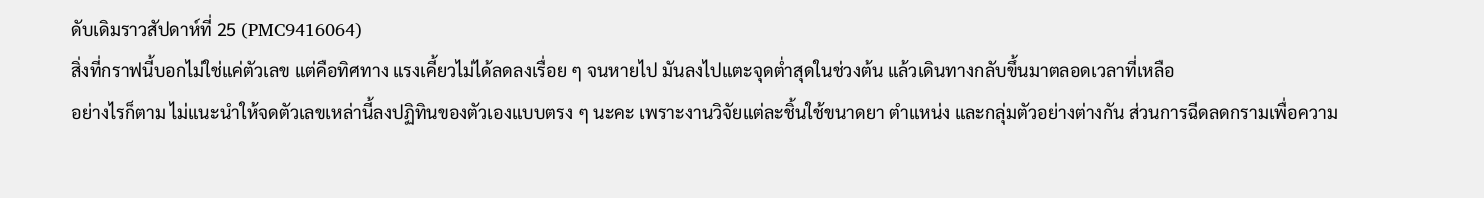ดับเดิมราวสัปดาห์ที่ 25 (PMC9416064)
สิ่งที่กราฟนี้บอกไม่ใช่แค่ตัวเลข แต่คือทิศทาง แรงเคี้ยวไม่ได้ลดลงเรื่อย ๆ จนหายไป มันลงไปแตะจุดต่ำสุดในช่วงต้น แล้วเดินทางกลับขึ้นมาตลอดเวลาที่เหลือ
อย่างไรก็ตาม ไม่แนะนำให้จดตัวเลขเหล่านี้ลงปฏิทินของตัวเองแบบตรง ๆ นะคะ เพราะงานวิจัยแต่ละชิ้นใช้ขนาดยา ตำแหน่ง และกลุ่มตัวอย่างต่างกัน ส่วนการฉีดลดกรามเพื่อความ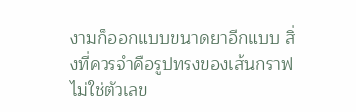งามก็ออกแบบขนาดยาอีกแบบ สิ่งที่ควรจำคือรูปทรงของเส้นกราฟ ไม่ใช่ตัวเลข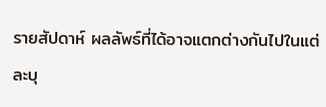รายสัปดาห์ ผลลัพธ์ที่ได้อาจแตกต่างกันไปในแต่ละบุ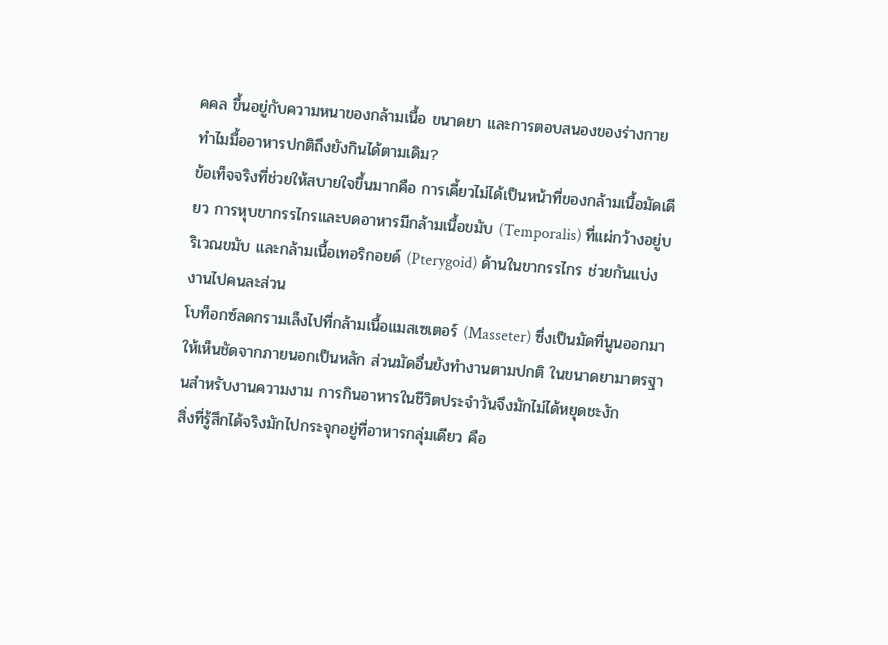คคล ขึ้นอยู่กับความหนาของกล้ามเนื้อ ขนาดยา และการตอบสนองของร่างกาย
ทำไมมื้ออาหารปกติถึงยังกินได้ตามเดิม?
ข้อเท็จจริงที่ช่วยให้สบายใจขึ้นมากคือ การเคี้ยวไม่ได้เป็นหน้าที่ของกล้ามเนื้อมัดเดียว การหุบขากรรไกรและบดอาหารมีกล้ามเนื้อขมับ (Temporalis) ที่แผ่กว้างอยู่บริเวณขมับ และกล้ามเนื้อเทอริกอยด์ (Pterygoid) ด้านในขากรรไกร ช่วยกันแบ่งงานไปคนละส่วน
โบท็อกซ์ลดกรามเล็งไปที่กล้ามเนื้อแมสเซเตอร์ (Masseter) ซึ่งเป็นมัดที่นูนออกมาให้เห็นชัดจากภายนอกเป็นหลัก ส่วนมัดอื่นยังทำงานตามปกติ ในขนาดยามาตรฐานสำหรับงานความงาม การกินอาหารในชีวิตประจำวันจึงมักไม่ได้หยุดชะงัก
สิ่งที่รู้สึกได้จริงมักไปกระจุกอยู่ที่อาหารกลุ่มเดียว คือ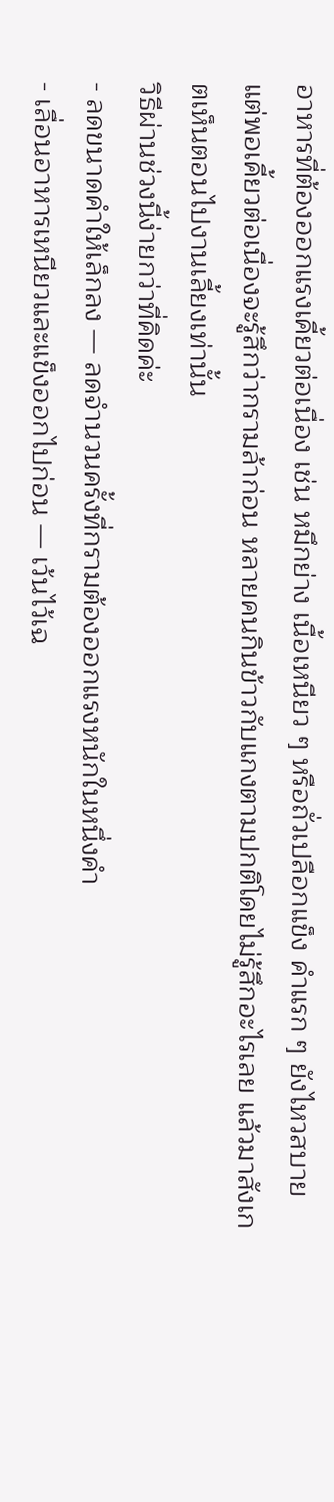อาหารที่ต้องออกแรงเคี้ยวต่อเนื่อง เช่น หมึกย่าง เนื้อเหนียว ๆ หรือถั่วเปลือกแข็ง คำแรก ๆ ยังไหวสบาย แต่พอเคี้ยวต่อเนื่องจะรู้สึกว่ากรามล้าก่อน หลายคนกินข้าวกับแกงตามปกติโดยไม่รู้สึกอะไรเลย แล้วมาสังเกตเห็นตอนไปงานเลี้ยงเท่านั้น
วิธีผ่านช่วงนี้ง่ายกว่าที่คิดค่ะ
- ลดขนาดคำให้เล็กลง — ลดจำนวนครั้งที่กรามต้องออกแรงหนักในหนึ่งคำ
- เลื่อนอาหารเหนียวและแข็งออกไปก่อน — เว้นไว้เฉ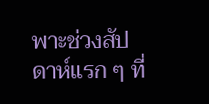พาะช่วงสัปดาห์แรก ๆ ที่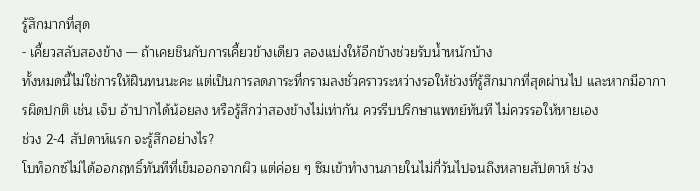รู้สึกมากที่สุด
- เคี้ยวสลับสองข้าง — ถ้าเคยชินกับการเคี้ยวข้างเดียว ลองแบ่งให้อีกข้างช่วยรับน้ำหนักบ้าง
ทั้งหมดนี้ไม่ใช่การให้ฝืนทนนะคะ แต่เป็นการลดภาระที่กรามลงชั่วคราวระหว่างรอให้ช่วงที่รู้สึกมากที่สุดผ่านไป และหากมีอาการผิดปกติ เช่น เจ็บ อ้าปากได้น้อยลง หรือรู้สึกว่าสองข้างไม่เท่ากัน ควรรีบปรึกษาแพทย์ทันที ไม่ควรรอให้หายเอง
ช่วง 2-4 สัปดาห์แรก จะรู้สึกอย่างไร?
โบท็อกซ์ไม่ได้ออกฤทธิ์ทันทีที่เข็มออกจากผิว แต่ค่อย ๆ ซึมเข้าทำงานภายในไม่กี่วันไปจนถึงหลายสัปดาห์ ช่วง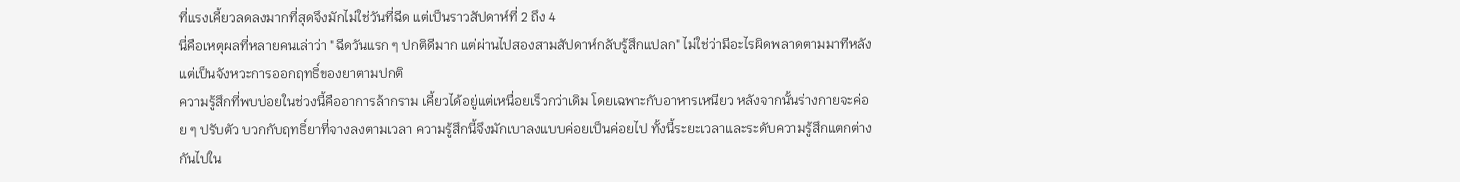ที่แรงเคี้ยวลดลงมากที่สุดจึงมักไม่ใช่วันที่ฉีด แต่เป็นราวสัปดาห์ที่ 2 ถึง 4
นี่คือเหตุผลที่หลายคนเล่าว่า "ฉีดวันแรก ๆ ปกติดีมาก แต่ผ่านไปสองสามสัปดาห์กลับรู้สึกแปลก" ไม่ใช่ว่ามีอะไรผิดพลาดตามมาทีหลัง แต่เป็นจังหวะการออกฤทธิ์ของยาตามปกติ
ความรู้สึกที่พบบ่อยในช่วงนี้คืออาการล้ากราม เคี้ยวได้อยู่แต่เหนื่อยเร็วกว่าเดิม โดยเฉพาะกับอาหารเหนียว หลังจากนั้นร่างกายจะค่อย ๆ ปรับตัว บวกกับฤทธิ์ยาที่จางลงตามเวลา ความรู้สึกนี้จึงมักเบาลงแบบค่อยเป็นค่อยไป ทั้งนี้ระยะเวลาและระดับความรู้สึกแตกต่างกันไปใน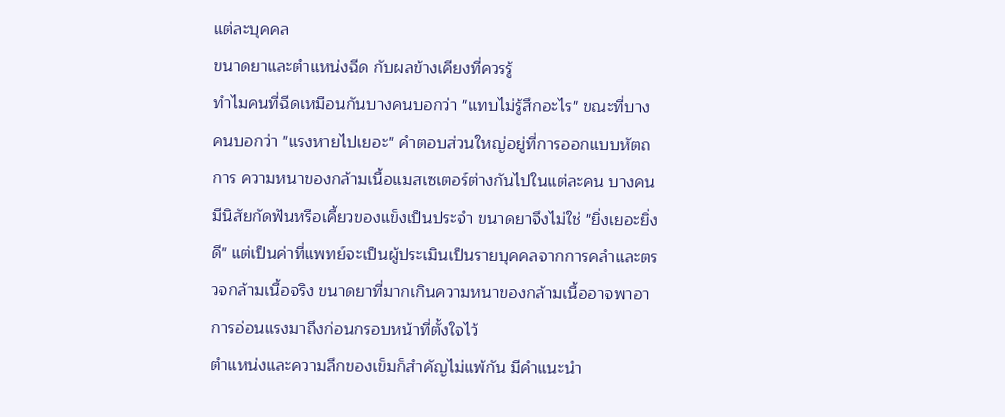แต่ละบุคคล
ขนาดยาและตำแหน่งฉีด กับผลข้างเคียงที่ควรรู้
ทำไมคนที่ฉีดเหมือนกันบางคนบอกว่า "แทบไม่รู้สึกอะไร" ขณะที่บางคนบอกว่า "แรงหายไปเยอะ" คำตอบส่วนใหญ่อยู่ที่การออกแบบหัตถการ ความหนาของกล้ามเนื้อแมสเซเตอร์ต่างกันไปในแต่ละคน บางคนมีนิสัยกัดฟันหรือเคี้ยวของแข็งเป็นประจำ ขนาดยาจึงไม่ใช่ "ยิ่งเยอะยิ่งดี" แต่เป็นค่าที่แพทย์จะเป็นผู้ประเมินเป็นรายบุคคลจากการคลำและตรวจกล้ามเนื้อจริง ขนาดยาที่มากเกินความหนาของกล้ามเนื้ออาจพาอาการอ่อนแรงมาถึงก่อนกรอบหน้าที่ตั้งใจไว้
ตำแหน่งและความลึกของเข็มก็สำคัญไม่แพ้กัน มีคำแนะนำ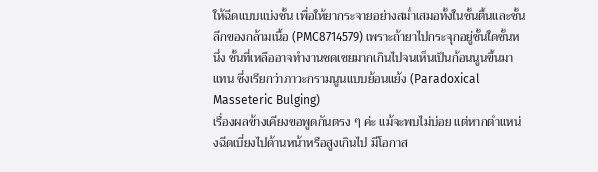ให้ฉีดแบบแบ่งชั้น เพื่อให้ยากระจายอย่างสม่ำเสมอทั้งในชั้นตื้นและชั้นลึกของกล้ามเนื้อ (PMC8714579) เพราะถ้ายาไปกระจุกอยู่ชั้นใดชั้นหนึ่ง ชั้นที่เหลืออาจทำงานชดเชยมากเกินไปจนเห็นเป็นก้อนนูนขึ้นมาแทน ซึ่งเรียกว่าภาวะกรามนูนแบบย้อนแย้ง (Paradoxical Masseteric Bulging)
เรื่องผลข้างเคียงขอพูดกันตรง ๆ ค่ะ แม้จะพบไม่บ่อย แต่หากตำแหน่งฉีดเบี่ยงไปด้านหน้าหรือสูงเกินไป มีโอกาส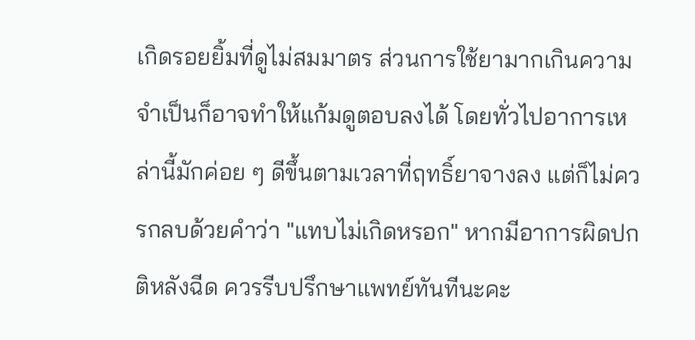เกิดรอยยิ้มที่ดูไม่สมมาตร ส่วนการใช้ยามากเกินความจำเป็นก็อาจทำให้แก้มดูตอบลงได้ โดยทั่วไปอาการเหล่านี้มักค่อย ๆ ดีขึ้นตามเวลาที่ฤทธิ์ยาจางลง แต่ก็ไม่ควรกลบด้วยคำว่า "แทบไม่เกิดหรอก" หากมีอาการผิดปกติหลังฉีด ควรรีบปรึกษาแพทย์ทันทีนะคะ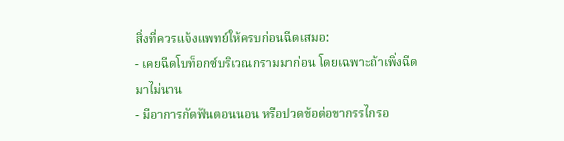สิ่งที่ควรแจ้งแพทย์ให้ครบก่อนฉีดเสมอ:
- เคยฉีดโบท็อกซ์บริเวณกรามมาก่อน โดยเฉพาะถ้าเพิ่งฉีดมาไม่นาน
- มีอาการกัดฟันตอนนอน หรือปวดข้อต่อขากรรไกรอ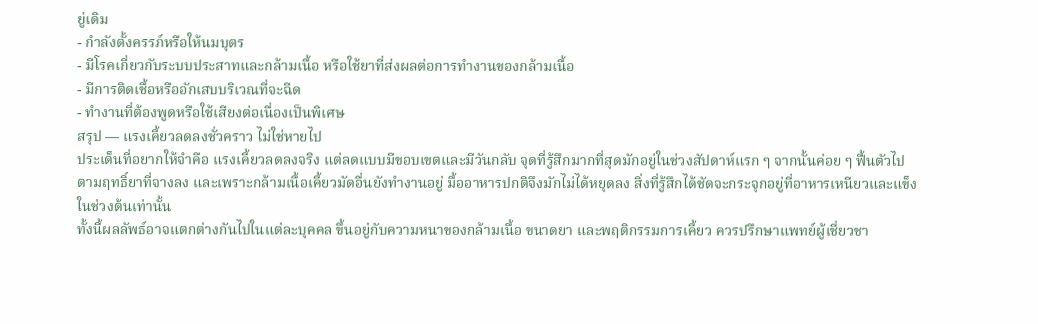ยู่เดิม
- กำลังตั้งครรภ์หรือให้นมบุตร
- มีโรคเกี่ยวกับระบบประสาทและกล้ามเนื้อ หรือใช้ยาที่ส่งผลต่อการทำงานของกล้ามเนื้อ
- มีการติดเชื้อหรืออักเสบบริเวณที่จะฉีด
- ทำงานที่ต้องพูดหรือใช้เสียงต่อเนื่องเป็นพิเศษ
สรุป — แรงเคี้ยวลดลงชั่วคราว ไม่ใช่หายไป
ประเด็นที่อยากให้จำคือ แรงเคี้ยวลดลงจริง แต่ลดแบบมีขอบเขตและมีวันกลับ จุดที่รู้สึกมากที่สุดมักอยู่ในช่วงสัปดาห์แรก ๆ จากนั้นค่อย ๆ ฟื้นตัวไปตามฤทธิ์ยาที่จางลง และเพราะกล้ามเนื้อเคี้ยวมัดอื่นยังทำงานอยู่ มื้ออาหารปกติจึงมักไม่ได้หยุดลง สิ่งที่รู้สึกได้ชัดจะกระจุกอยู่ที่อาหารเหนียวและแข็งในช่วงต้นเท่านั้น
ทั้งนี้ผลลัพธ์อาจแตกต่างกันไปในแต่ละบุคคล ขึ้นอยู่กับความหนาของกล้ามเนื้อ ขนาดยา และพฤติกรรมการเคี้ยว ควรปรึกษาแพทย์ผู้เชี่ยวชา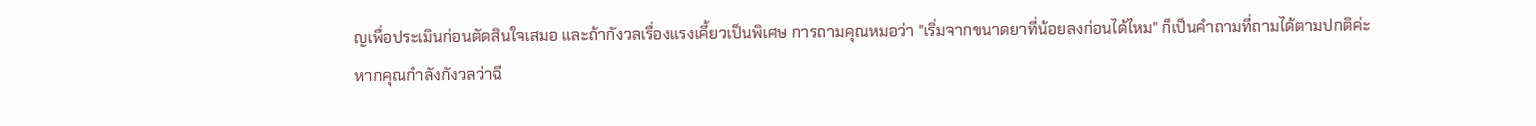ญเพื่อประเมินก่อนตัดสินใจเสมอ และถ้ากังวลเรื่องแรงเคี้ยวเป็นพิเศษ การถามคุณหมอว่า "เริ่มจากขนาดยาที่น้อยลงก่อนได้ไหม" ก็เป็นคำถามที่ถามได้ตามปกติค่ะ
หากคุณกำลังกังวลว่าฉี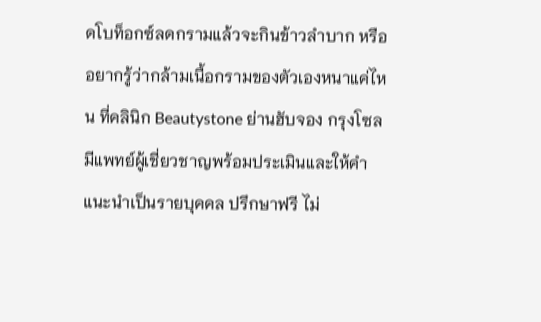ดโบท็อกซ์ลดกรามแล้วจะกินข้าวลำบาก หรืออยากรู้ว่ากล้ามเนื้อกรามของตัวเองหนาแค่ไหน ที่คลินิก Beautystone ย่านฮับจอง กรุงโซล มีแพทย์ผู้เชี่ยวชาญพร้อมประเมินและให้คำแนะนำเป็นรายบุคคล ปรึกษาฟรี ไม่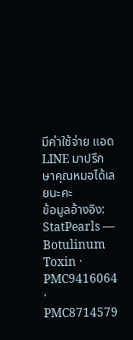มีค่าใช้จ่าย แอด LINE มาปรึกษาคุณหมอได้เลยนะคะ
ข้อมูลอ้างอิง: StatPearls — Botulinum Toxin · PMC9416064 · PMC8714579